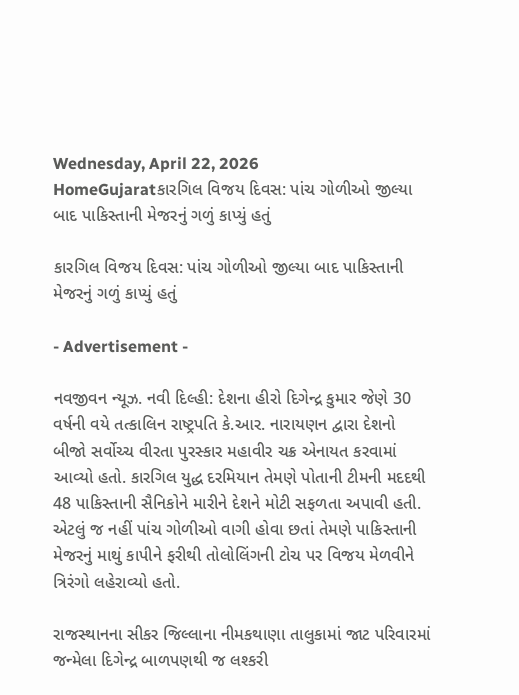Wednesday, April 22, 2026
HomeGujaratકારગિલ વિજય દિવસ: પાંચ ગોળીઓ જીલ્યા બાદ પાકિસ્તાની મેજરનું ગળું કાપ્યું હતું

કારગિલ વિજય દિવસ: પાંચ ગોળીઓ જીલ્યા બાદ પાકિસ્તાની મેજરનું ગળું કાપ્યું હતું

- Advertisement -

નવજીવન ન્યૂઝ. નવી દિલ્હી: દેશના હીરો દિગેન્દ્ર કુમાર જેણે 30 વર્ષની વયે તત્કાલિન રાષ્ટ્રપતિ કે.આર. નારાયણન દ્વારા દેશનો બીજો સર્વોચ્ચ વીરતા પુરસ્કાર મહાવીર ચક્ર એનાયત કરવામાં આવ્યો હતો. કારગિલ યુદ્ધ દરમિયાન તેમણે પોતાની ટીમની મદદથી 48 પાકિસ્તાની સૈનિકોને મારીને દેશને મોટી સફળતા અપાવી હતી. એટલું જ નહીં પાંચ ગોળીઓ વાગી હોવા છતાં તેમણે પાકિસ્તાની મેજરનું માથું કાપીને ફરીથી તોલોલિંગની ટોચ પર વિજય મેળવીને ત્રિરંગો લહેરાવ્યો હતો.

રાજસ્થાનના સીકર જિલ્લાના નીમકથાણા તાલુકામાં જાટ પરિવારમાં જન્મેલા દિગેન્દ્ર બાળપણથી જ લશ્કરી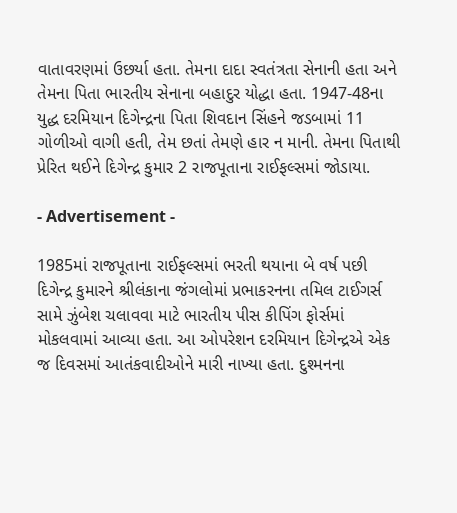વાતાવરણમાં ઉછર્યા હતા. તેમના દાદા સ્વતંત્રતા સેનાની હતા અને તેમના પિતા ભારતીય સેનાના બહાદુર યોદ્ધા હતા. 1947-48ના યુદ્ધ દરમિયાન દિગેન્દ્રના પિતા શિવદાન સિંહને જડબામાં 11 ગોળીઓ વાગી હતી, તેમ છતાં તેમણે હાર ન માની. તેમના પિતાથી પ્રેરિત થઈને દિગેન્દ્ર કુમાર 2 રાજપૂતાના રાઈફલ્સમાં જોડાયા.

- Advertisement -

1985માં રાજપૂતાના રાઈફલ્સમાં ભરતી થયાના બે વર્ષ પછી દિગેન્દ્ર કુમારને શ્રીલંકાના જંગલોમાં પ્રભાકરનના તમિલ ટાઈગર્સ સામે ઝુંબેશ ચલાવવા માટે ભારતીય પીસ કીપિંગ ફોર્સમાં મોકલવામાં આવ્યા હતા. આ ઓપરેશન દરમિયાન દિગેન્દ્રએ એક જ દિવસમાં આતંકવાદીઓને મારી નાખ્યા હતા. દુશ્મનના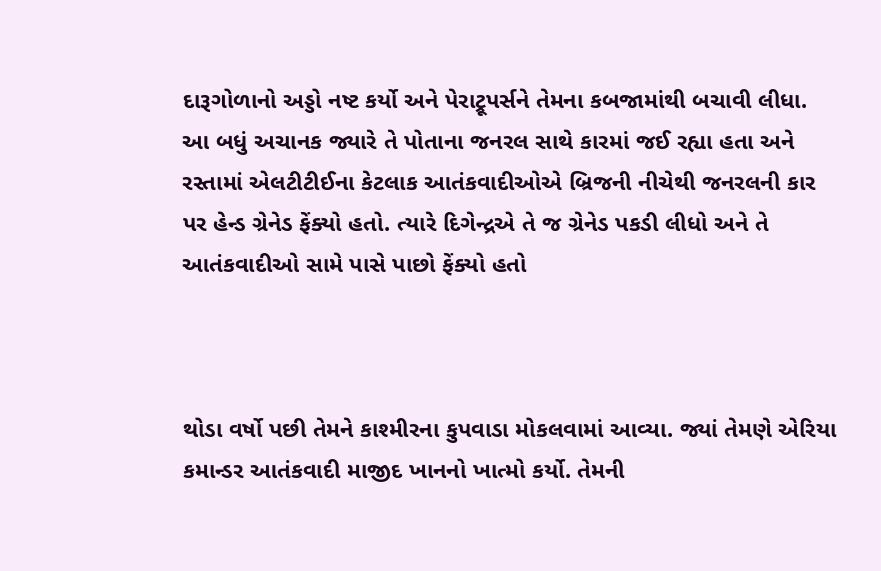દારૂગોળાનો અડ્ડો નષ્ટ કર્યો અને પેરાટ્રૂપર્સને તેમના કબજામાંથી બચાવી લીધા. આ બધું અચાનક જ્યારે તે પોતાના જનરલ સાથે કારમાં જઈ રહ્યા હતા અને રસ્તામાં એલટીટીઈના કેટલાક આતંકવાદીઓએ બ્રિજની નીચેથી જનરલની કાર પર હેન્ડ ગ્રેનેડ ફેંક્યો હતો. ત્યારે દિગેન્દ્રએ તે જ ગ્રેનેડ પકડી લીધો અને તે આતંકવાદીઓ સામે પાસે પાછો ફેંક્યો હતો



થોડા વર્ષો પછી તેમને કાશ્મીરના કુપવાડા મોકલવામાં આવ્યા. જ્યાં તેમણે એરિયા કમાન્ડર આતંકવાદી માજીદ ખાનનો ખાત્મો કર્યો. તેમની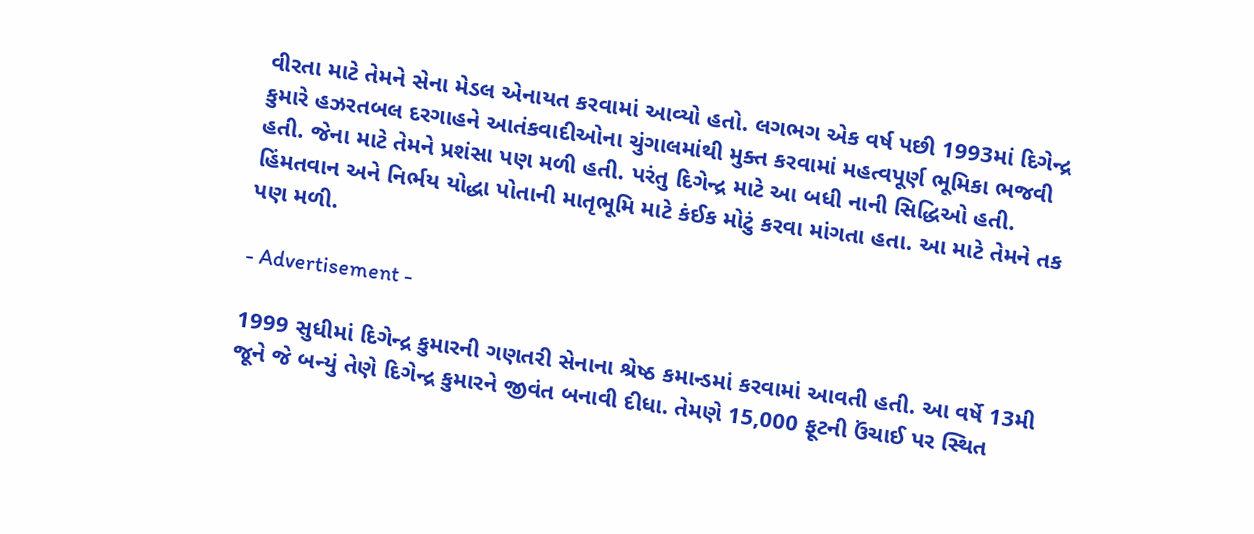વીરતા માટે તેમને સેના મેડલ એનાયત કરવામાં આવ્યો હતો. લગભગ એક વર્ષ પછી 1993માં દિગેન્દ્ર કુમારે હઝરતબલ દરગાહને આતંકવાદીઓના ચુંગાલમાંથી મુક્ત કરવામાં મહત્વપૂર્ણ ભૂમિકા ભજવી હતી. જેના માટે તેમને પ્રશંસા પણ મળી હતી. પરંતુ દિગેન્દ્ર માટે આ બધી નાની સિદ્ધિઓ હતી. હિંમતવાન અને નિર્ભય યોદ્ધા પોતાની માતૃભૂમિ માટે કંઈક મોટું કરવા માંગતા હતા. આ માટે તેમને તક પણ મળી.

- Advertisement -

1999 સુધીમાં દિગેન્દ્ર કુમારની ગણતરી સેનાના શ્રેષ્ઠ કમાન્ડમાં કરવામાં આવતી હતી. આ વર્ષે 13મી જૂને જે બન્યું તેણે દિગેન્દ્ર કુમારને જીવંત બનાવી દીધા. તેમણે 15,000 ફૂટની ઉંચાઈ પર સ્થિત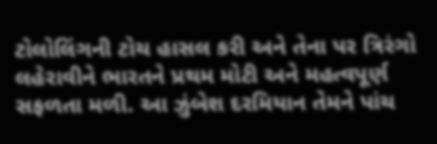ટોલોલિંગની ટોચ હાસલ કરી અને તેના પર ત્રિરંગો લહેરાવીને ભારતને પ્રથમ મોટી અને મહત્વપૂર્ણ સફળતા મળી. આ ઝુંબેશ દરમિયાન તેમને પાંચ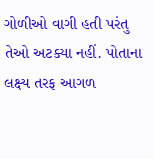ગોળીઓ વાગી હતી પરંતુ તેઓ અટક્યા નહીં. પોતાના લક્ષ્ય તરફ આગળ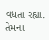વધતા રહ્યા. તેમના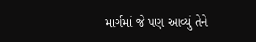માર્ગમાં જે પણ આવ્યું તેને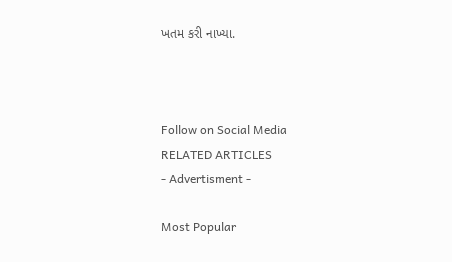ખતમ કરી નાખ્યા.



Follow on Social Media
RELATED ARTICLES
- Advertisment -

Most Popular